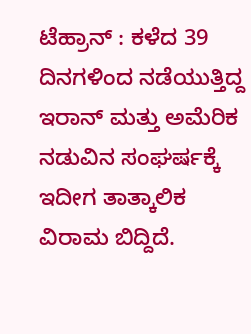ಟೆಹ್ರಾನ್ : ಕಳೆದ 39 ದಿನಗಳಿಂದ ನಡೆಯುತ್ತಿದ್ದ ಇರಾನ್ ಮತ್ತು ಅಮೆರಿಕ ನಡುವಿನ ಸಂಘರ್ಷಕ್ಕೆ ಇದೀಗ ತಾತ್ಕಾಲಿಕ ವಿರಾಮ ಬಿದ್ದಿದೆ.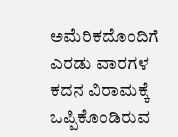ಅಮೆರಿಕದೊಂದಿಗೆ ಎರಡು ವಾರಗಳ ಕದನ ವಿರಾಮಕ್ಕೆ ಒಪ್ಪಿಕೊಂಡಿರುವ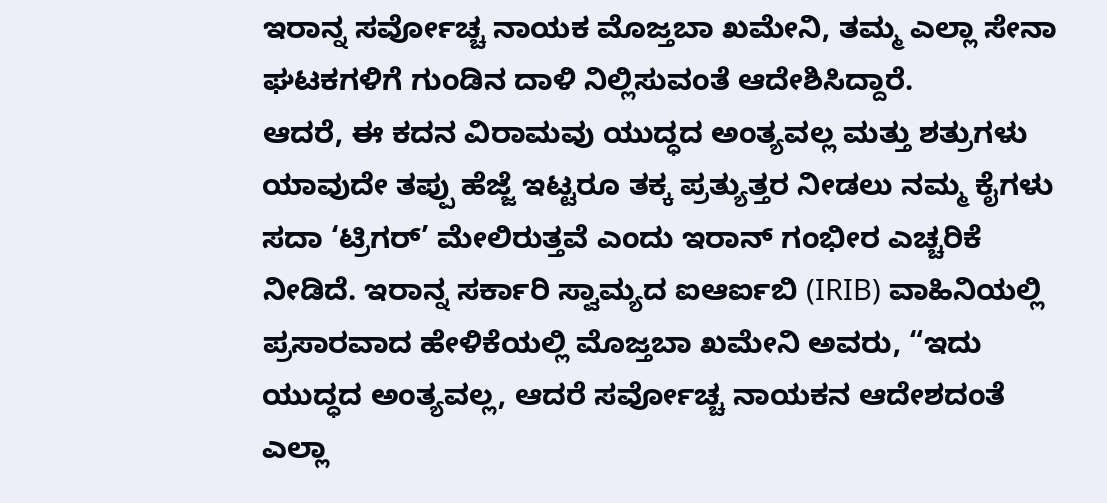ಇರಾನ್ನ ಸರ್ವೋಚ್ಚ ನಾಯಕ ಮೊಜ್ತಬಾ ಖಮೇನಿ, ತಮ್ಮ ಎಲ್ಲಾ ಸೇನಾ ಘಟಕಗಳಿಗೆ ಗುಂಡಿನ ದಾಳಿ ನಿಲ್ಲಿಸುವಂತೆ ಆದೇಶಿಸಿದ್ದಾರೆ.
ಆದರೆ, ಈ ಕದನ ವಿರಾಮವು ಯುದ್ಧದ ಅಂತ್ಯವಲ್ಲ ಮತ್ತು ಶತ್ರುಗಳು ಯಾವುದೇ ತಪ್ಪು ಹೆಜ್ಜೆ ಇಟ್ಟರೂ ತಕ್ಕ ಪ್ರತ್ಯುತ್ತರ ನೀಡಲು ನಮ್ಮ ಕೈಗಳು ಸದಾ ‘ಟ್ರಿಗರ್’ ಮೇಲಿರುತ್ತವೆ ಎಂದು ಇರಾನ್ ಗಂಭೀರ ಎಚ್ಚರಿಕೆ ನೀಡಿದೆ. ಇರಾನ್ನ ಸರ್ಕಾರಿ ಸ್ವಾಮ್ಯದ ಐಆರ್ಐಬಿ (IRIB) ವಾಹಿನಿಯಲ್ಲಿ ಪ್ರಸಾರವಾದ ಹೇಳಿಕೆಯಲ್ಲಿ ಮೊಜ್ತಬಾ ಖಮೇನಿ ಅವರು, “ಇದು ಯುದ್ಧದ ಅಂತ್ಯವಲ್ಲ, ಆದರೆ ಸರ್ವೋಚ್ಚ ನಾಯಕನ ಆದೇಶದಂತೆ ಎಲ್ಲಾ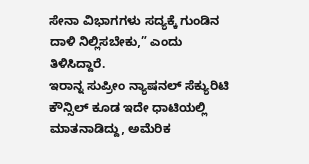ಸೇನಾ ವಿಭಾಗಗಳು ಸದ್ಯಕ್ಕೆ ಗುಂಡಿನ ದಾಳಿ ನಿಲ್ಲಿಸಬೇಕು,” ಎಂದು ತಿಳಿಸಿದ್ದಾರೆ.
ಇರಾನ್ನ ಸುಪ್ರೀಂ ನ್ಯಾಷನಲ್ ಸೆಕ್ಯುರಿಟಿ ಕೌನ್ಸಿಲ್ ಕೂಡ ಇದೇ ಧಾಟಿಯಲ್ಲಿ ಮಾತನಾಡಿದ್ದು, ಅಮೆರಿಕ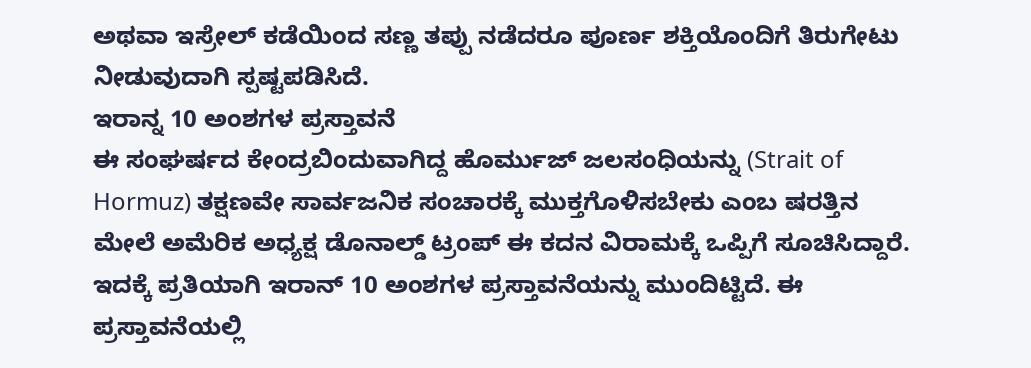ಅಥವಾ ಇಸ್ರೇಲ್ ಕಡೆಯಿಂದ ಸಣ್ಣ ತಪ್ಪು ನಡೆದರೂ ಪೂರ್ಣ ಶಕ್ತಿಯೊಂದಿಗೆ ತಿರುಗೇಟು ನೀಡುವುದಾಗಿ ಸ್ಪಷ್ಟಪಡಿಸಿದೆ.
ಇರಾನ್ನ 10 ಅಂಶಗಳ ಪ್ರಸ್ತಾವನೆ
ಈ ಸಂಘರ್ಷದ ಕೇಂದ್ರಬಿಂದುವಾಗಿದ್ದ ಹೊರ್ಮುಜ್ ಜಲಸಂಧಿಯನ್ನು (Strait of Hormuz) ತಕ್ಷಣವೇ ಸಾರ್ವಜನಿಕ ಸಂಚಾರಕ್ಕೆ ಮುಕ್ತಗೊಳಿಸಬೇಕು ಎಂಬ ಷರತ್ತಿನ ಮೇಲೆ ಅಮೆರಿಕ ಅಧ್ಯಕ್ಷ ಡೊನಾಲ್ಡ್ ಟ್ರಂಪ್ ಈ ಕದನ ವಿರಾಮಕ್ಕೆ ಒಪ್ಪಿಗೆ ಸೂಚಿಸಿದ್ದಾರೆ. ಇದಕ್ಕೆ ಪ್ರತಿಯಾಗಿ ಇರಾನ್ 10 ಅಂಶಗಳ ಪ್ರಸ್ತಾವನೆಯನ್ನು ಮುಂದಿಟ್ಟಿದೆ. ಈ ಪ್ರಸ್ತಾವನೆಯಲ್ಲಿ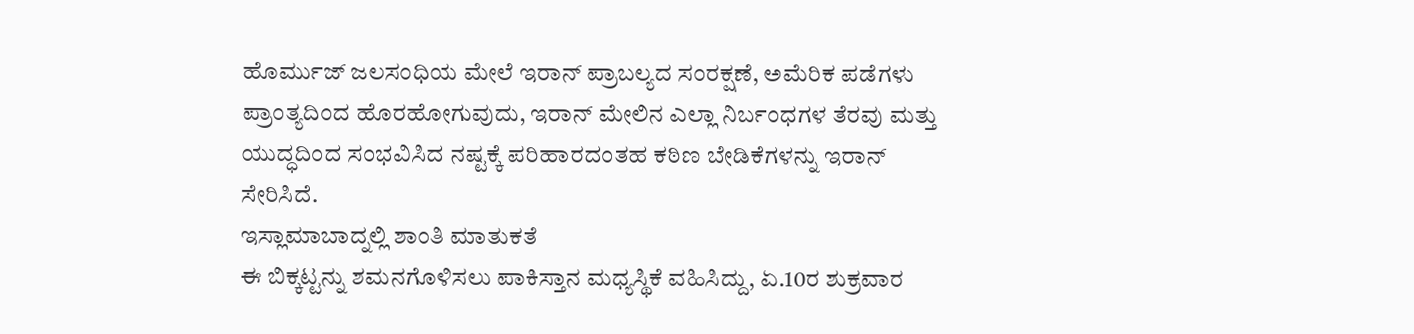ಹೊರ್ಮುಜ್ ಜಲಸಂಧಿಯ ಮೇಲೆ ಇರಾನ್ ಪ್ರಾಬಲ್ಯದ ಸಂರಕ್ಷಣೆ, ಅಮೆರಿಕ ಪಡೆಗಳು ಪ್ರಾಂತ್ಯದಿಂದ ಹೊರಹೋಗುವುದು, ಇರಾನ್ ಮೇಲಿನ ಎಲ್ಲಾ ನಿರ್ಬಂಧಗಳ ತೆರವು ಮತ್ತು ಯುದ್ಧದಿಂದ ಸಂಭವಿಸಿದ ನಷ್ಟಕ್ಕೆ ಪರಿಹಾರದಂತಹ ಕಠಿಣ ಬೇಡಿಕೆಗಳನ್ನು ಇರಾನ್ ಸೇರಿಸಿದೆ.
ಇಸ್ಲಾಮಾಬಾದ್ನಲ್ಲಿ ಶಾಂತಿ ಮಾತುಕತೆ
ಈ ಬಿಕ್ಕಟ್ಟನ್ನು ಶಮನಗೊಳಿಸಲು ಪಾಕಿಸ್ತಾನ ಮಧ್ಯಸ್ಥಿಕೆ ವಹಿಸಿದ್ದು, ಏ.10ರ ಶುಕ್ರವಾರ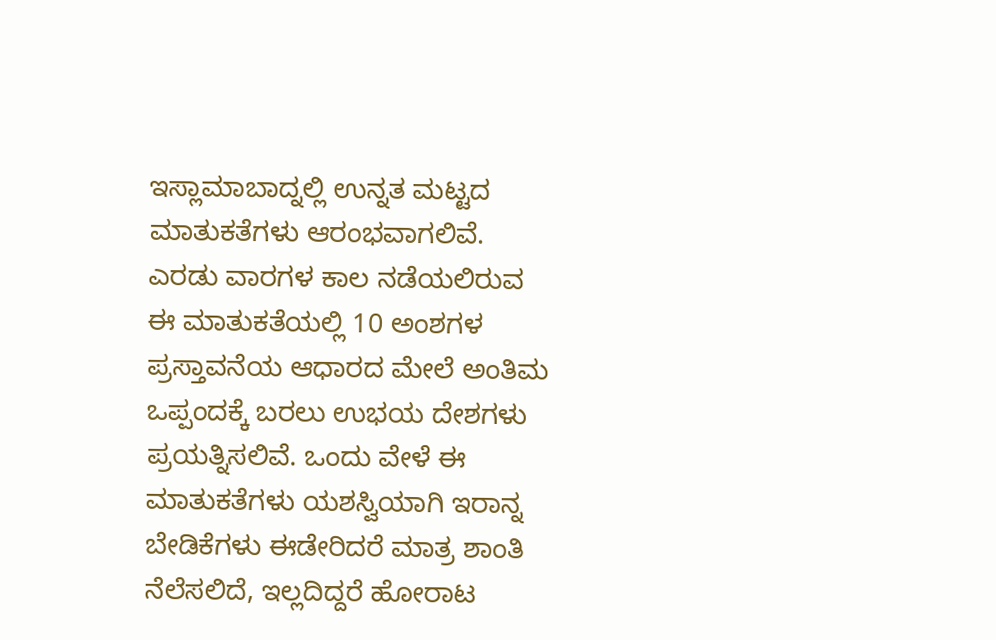ಇಸ್ಲಾಮಾಬಾದ್ನಲ್ಲಿ ಉನ್ನತ ಮಟ್ಟದ ಮಾತುಕತೆಗಳು ಆರಂಭವಾಗಲಿವೆ. ಎರಡು ವಾರಗಳ ಕಾಲ ನಡೆಯಲಿರುವ ಈ ಮಾತುಕತೆಯಲ್ಲಿ 10 ಅಂಶಗಳ ಪ್ರಸ್ತಾವನೆಯ ಆಧಾರದ ಮೇಲೆ ಅಂತಿಮ ಒಪ್ಪಂದಕ್ಕೆ ಬರಲು ಉಭಯ ದೇಶಗಳು ಪ್ರಯತ್ನಿಸಲಿವೆ. ಒಂದು ವೇಳೆ ಈ ಮಾತುಕತೆಗಳು ಯಶಸ್ವಿಯಾಗಿ ಇರಾನ್ನ ಬೇಡಿಕೆಗಳು ಈಡೇರಿದರೆ ಮಾತ್ರ ಶಾಂತಿ ನೆಲೆಸಲಿದೆ, ಇಲ್ಲದಿದ್ದರೆ ಹೋರಾಟ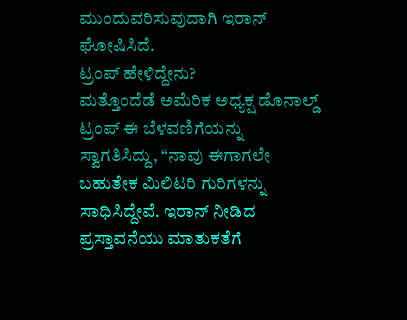ಮುಂದುವರಿಸುವುದಾಗಿ ಇರಾನ್ ಘೋಷಿಸಿದೆ.
ಟ್ರಂಪ್ ಹೇಳಿದ್ದೇನು?
ಮತ್ತೊಂದೆಡೆ ಅಮೆರಿಕ ಅಧ್ಯಕ್ಷ ಡೊನಾಲ್ಡ್ ಟ್ರಂಪ್ ಈ ಬೆಳವಣಿಗೆಯನ್ನು ಸ್ವಾಗತಿಸಿದ್ದು, “ನಾವು ಈಗಾಗಲೇ ಬಹುತೇಕ ಮಿಲಿಟರಿ ಗುರಿಗಳನ್ನು ಸಾಧಿಸಿದ್ದೇವೆ. ಇರಾನ್ ನೀಡಿದ ಪ್ರಸ್ತಾವನೆಯು ಮಾತುಕತೆಗೆ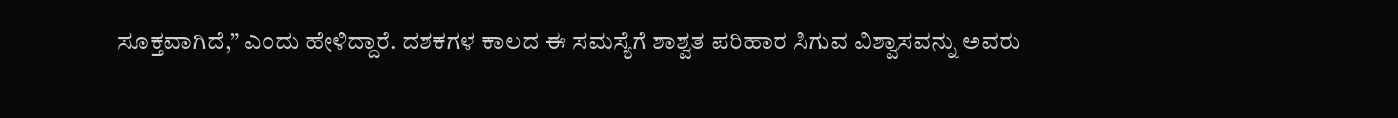ಸೂಕ್ತವಾಗಿದೆ,” ಎಂದು ಹೇಳಿದ್ದಾರೆ. ದಶಕಗಳ ಕಾಲದ ಈ ಸಮಸ್ಯೆಗೆ ಶಾಶ್ವತ ಪರಿಹಾರ ಸಿಗುವ ವಿಶ್ವಾಸವನ್ನು ಅವರು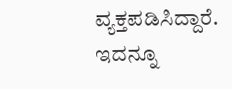ವ್ಯಕ್ತಪಡಿಸಿದ್ದಾರೆ.
ಇದನ್ನೂ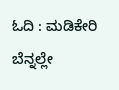ಓದಿ : ಮಡಿಕೇರಿ ಬೆನ್ನಲ್ಲೇ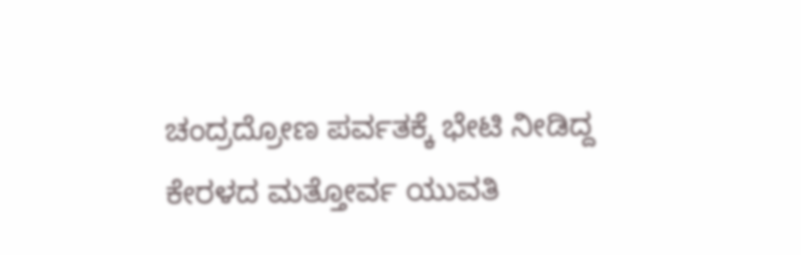ಚಂದ್ರದ್ರೋಣ ಪರ್ವತಕ್ಕೆ ಭೇಟಿ ನೀಡಿದ್ದ ಕೇರಳದ ಮತ್ತೋರ್ವ ಯುವತಿ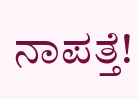ನಾಪತ್ತೆ!